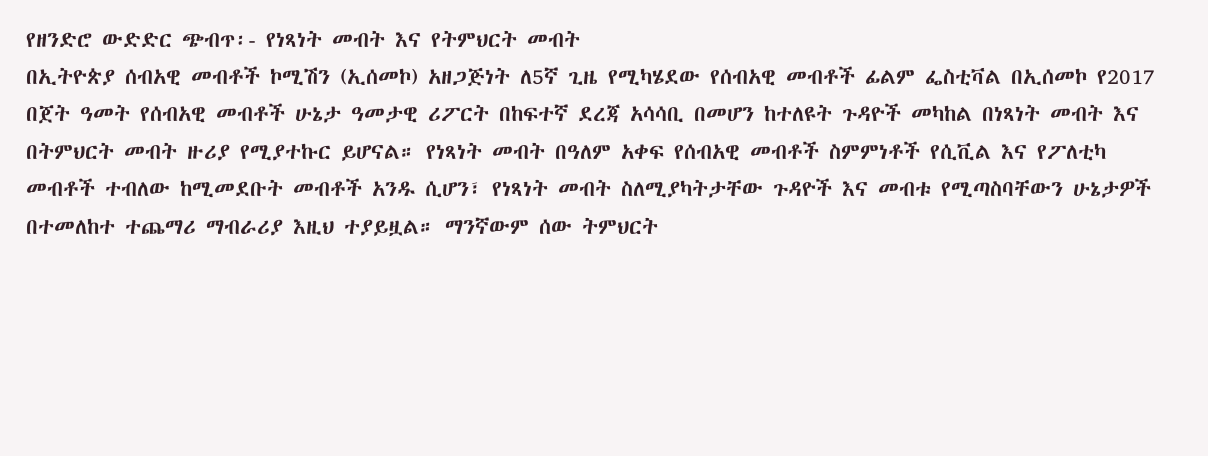የዘንድሮ ውድድር ጭብጥ፡- የነጻነት መብት እና የትምህርት መብት
በኢትዮጵያ ሰብአዊ መብቶች ኮሚሽን (ኢሰመኮ) አዘጋጅነት ለ5ኛ ጊዜ የሚካሄደው የሰብአዊ መብቶች ፊልም ፌስቲቫል በኢሰመኮ የ2017 በጀት ዓመት የሰብአዊ መብቶች ሁኔታ ዓመታዊ ሪፖርት በከፍተኛ ደረጃ አሳሳቢ በመሆን ከተለዩት ጉዳዮች መካከል በነጻነት መብት እና በትምህርት መብት ዙሪያ የሚያተኩር ይሆናል። የነጻነት መብት በዓለም አቀፍ የሰብአዊ መብቶች ስምምነቶች የሲቪል እና የፖለቲካ መብቶች ተብለው ከሚመደቡት መብቶች አንዱ ሲሆን፣ የነጻነት መብት ስለሚያካትታቸው ጉዳዮች እና መብቱ የሚጣስባቸውን ሁኔታዎች በተመለከተ ተጨማሪ ማብራሪያ እዚህ ተያይዟል። ማንኛውም ሰው ትምህርት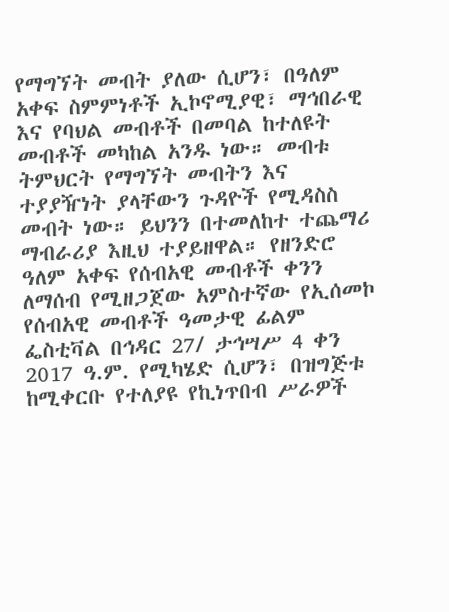የማግኘት መብት ያለው ሲሆን፣ በዓለም አቀፍ ስምምነቶች ኢኮኖሚያዊ፣ ማኅበራዊ እና የባህል መብቶች በመባል ከተለዩት መብቶች መካከል አንዱ ነው። መብቱ ትምህርት የማግኘት መብትን እና ተያያዥነት ያላቸውን ጉዳዮች የሚዳስስ መብት ነው። ይህንን በተመለከተ ተጨማሪ ማብራሪያ እዚህ ተያይዘዋል። የዘንድሮ ዓለም አቀፍ የሰብአዊ መብቶች ቀንን ለማሰብ የሚዘጋጀው አምስተኛው የኢሰመኮ የሰብአዊ መብቶች ዓመታዊ ፊልም ፌስቲቫል በኅዳር 27/ ታኅሣሥ 4 ቀን 2017 ዓ.ም. የሚካሄድ ሲሆን፣ በዝግጅቱ ከሚቀርቡ የተለያዩ የኪነጥበብ ሥራዎች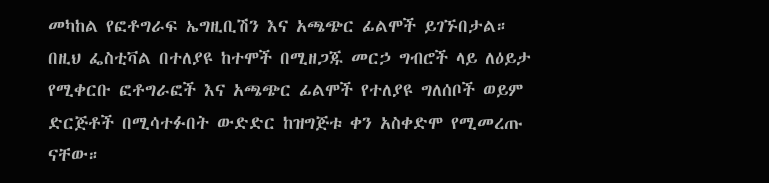መካከል የፎቶግራፍ ኤግዚቢሽን እና አጫጭር ፊልሞች ይገኙበታል። በዚህ ፌስቲቫል በተለያዩ ከተሞች በሚዘጋጁ መርኃ ግብሮች ላይ ለዕይታ የሚቀርቡ ፎቶግራፎች እና አጫጭር ፊልሞች የተለያዩ ግለሰቦች ወይም ድርጅቶች በሚሳተፉበት ውድድር ከዝግጅቱ ቀን አስቀድሞ የሚመረጡ ናቸው።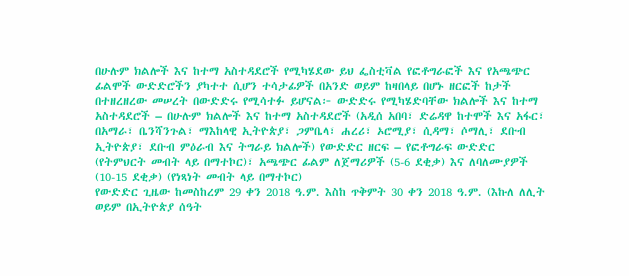በሁሉም ክልሎች እና ከተማ አስተዳደሮች የሚካሄደው ይህ ፌስቲቫል የፎቶግራፎች እና የአጫጭር ፊልሞች ውድድሮችን ያካተተ ሲሆን ተሳታፊዎች በአንድ ወይም ከዛበላይ በሆኑ ዘርፎች ከታች በተዘረዘረው መሠረት በውድድሩ የሚሳተፉ ይሆናል፦ ውድድሩ የሚካሄድባቸው ክልሎች እና ከተማ አስተዳደሮች – በሁሉም ክልሎች እና ከተማ አስተዳደሮች (አዲሰ አበባ፣ ድሬዳዋ ከተሞች እና አፋር፣ በአማራ፣ ቤንሻንጉል፣ ማእከላዊ ኢትዮጵያ፣ ጋምቤላ፣ ሐረሪ፣ ኦሮሚያ፣ ሲዳማ፣ ሶማሊ፣ ደቡብ ኢትዮጵያ፣ ደቡብ ምዕራብ እና ትግራይ ክልሎች) የውድድር ዘርፍ – የፎቶግራፍ ውድድር (የትምህርት መብት ላይ በማተኮር)፣ አጫጭር ፊልም ለጀማሪዎች (5-6 ደቂቃ) እና ለባለሙያዎች (10-15 ደቂቃ) (የነጻነት መብት ላይ በማተኮር)
የውድድር ጊዜው ከመስከረም 29 ቀን 2018 ዓ.ም. እስከ ጥቅምት 30 ቀን 2018 ዓ.ም. (እኩለ ለሊት ወይም በኢትዮጵያ ሰዓት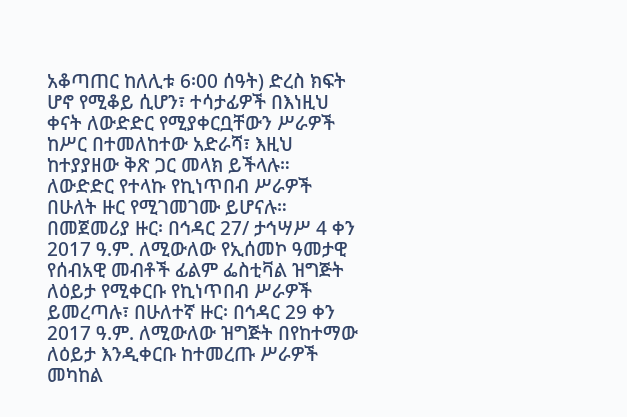አቆጣጠር ከለሊቱ 6፡00 ሰዓት) ድረስ ክፍት ሆኖ የሚቆይ ሲሆን፣ ተሳታፊዎች በእነዚህ ቀናት ለውድድር የሚያቀርቧቸውን ሥራዎች ከሥር በተመለከተው አድራሻ፣ እዚህ ከተያያዘው ቅጽ ጋር መላክ ይችላሉ። ለውድድር የተላኩ የኪነጥበብ ሥራዎች በሁለት ዙር የሚገመገሙ ይሆናሉ። በመጀመሪያ ዙር፡ በኅዳር 27/ ታኅሣሥ 4 ቀን 2017 ዓ.ም. ለሚውለው የኢሰመኮ ዓመታዊ የሰብአዊ መብቶች ፊልም ፌስቲቫል ዝግጅት ለዕይታ የሚቀርቡ የኪነጥበብ ሥራዎች ይመረጣሉ፣ በሁለተኛ ዙር፡ በኅዳር 29 ቀን 2017 ዓ.ም. ለሚውለው ዝግጅት በየከተማው ለዕይታ እንዲቀርቡ ከተመረጡ ሥራዎች መካከል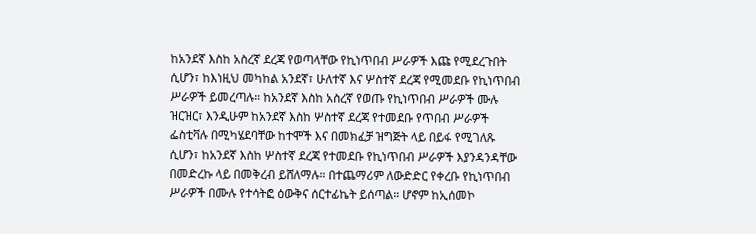ከአንደኛ እስከ አስረኛ ደረጃ የወጣላቸው የኪነጥበብ ሥራዎች እጩ የሚደረጉበት ሲሆን፣ ከእነዚህ መካከል አንደኛ፣ ሁለተኛ እና ሦስተኛ ደረጃ የሚመደቡ የኪነጥበብ ሥራዎች ይመረጣሉ። ከአንደኛ እስከ አስረኛ የወጡ የኪነጥበብ ሥራዎች ሙሉ ዝርዝር፣ እንዲሁም ከአንደኛ እስከ ሦስተኛ ደረጃ የተመደቡ የጥበብ ሥራዎች ፌስቲቫሉ በሚካሄደባቸው ከተሞች እና በመክፈቻ ዝግጅት ላይ በይፋ የሚገለጹ ሲሆን፣ ከአንደኛ እስከ ሦስተኛ ደረጃ የተመደቡ የኪነጥበብ ሥራዎች እያንዳንዳቸው በመድረኩ ላይ በመቅረብ ይሸለማሉ። በተጨማሪም ለውድድር የቀረቡ የኪነጥበብ ሥራዎች በሙሉ የተሳትፎ ዕውቅና ሰርተፊኬት ይሰጣል። ሆኖም ከኢሰመኮ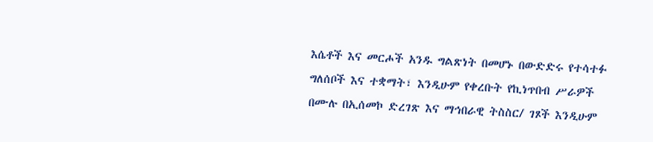እሴቶች እና መርሖች አንዱ ግልጽነት በመሆኑ በውድድሩ የተሳተፉ ግለሰቦች እና ተቋማት፣ እንዲሁም የቀረቡት የኪነጥበብ ሥራዎች በሙሉ በኢሰመኮ ድረገጽ እና ማኅበራዊ ትስስር/ ገጾች እንዲሁም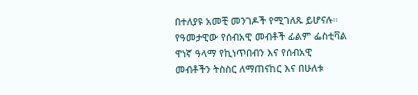በተለያዩ አመቺ መንገዶች የሚገለጹ ይሆናሉ።
የዓመታዊው የሰብአዊ መብቶች ፊልም ፌስቲቫል ዋነኛ ዓላማ የኪነጥበብን እና የሰብአዊ መብቶችን ትስስር ለማጠናከር እና በሁለቱ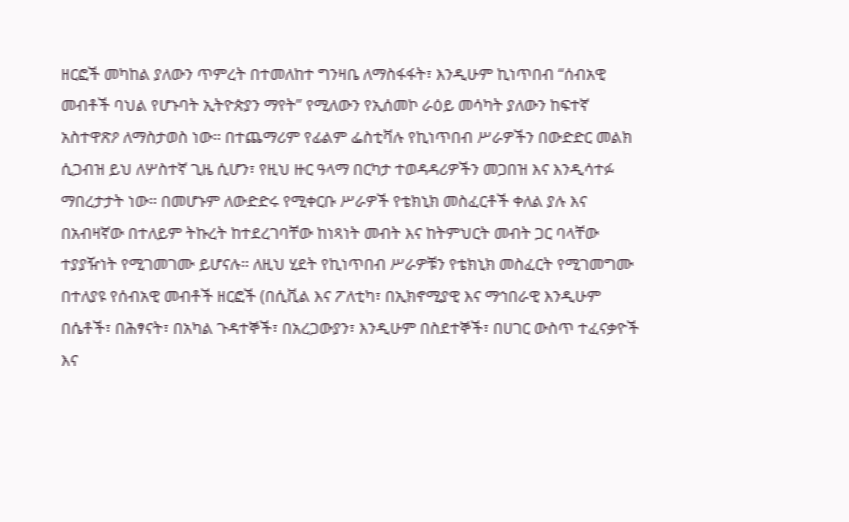ዘርፎች መካከል ያለውን ጥምረት በተመለከተ ግንዛቤ ለማስፋፋት፣ እንዲሁም ኪነጥበብ “ሰብአዊ መብቶች ባህል የሆኑባት ኢትዮጵያን ማየት” የሚለውን የኢሰመኮ ራዕይ መሳካት ያለውን ከፍተኛ አስተዋጽዖ ለማስታወስ ነው። በተጨማሪም የፊልም ፌስቲቫሉ የኪነጥበብ ሥራዎችን በውድድር መልክ ሲጋብዝ ይህ ለሦስተኛ ጊዜ ሲሆን፣ የዚህ ዙር ዓላማ በርካታ ተወዳዳሪዎችን መጋበዝ እና እንዲሳተፉ ማበረታታት ነው። በመሆኑም ለውድድሩ የሚቀርቡ ሥራዎች የቴክኒክ መስፈርቶች ቀለል ያሉ እና በአብዛኛው በተለይም ትኩረት ከተደረገባቸው ከነጻነት መብት እና ከትምህርት መብት ጋር ባላቸው ተያያዥነት የሚገመገሙ ይሆናሉ። ለዚህ ሂደት የኪነጥበብ ሥራዎቹን የቴክኒክ መስፈርት የሚገመግሙ በተለያዩ የሰብአዊ መብቶች ዘርፎች (በሲቪል እና ፖለቲካ፣ በኢክኖሚያዊ እና ማኅበራዊ እንዲሁም በሴቶች፣ በሕፃናት፣ በአካል ጉዳተኞች፣ በአረጋውያን፣ እንዲሁም በስደተኞች፣ በሀገር ውስጥ ተፈናቃዮች እና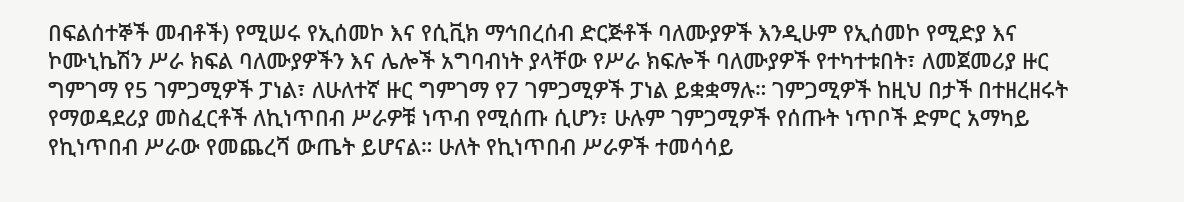በፍልሰተኞች መብቶች) የሚሠሩ የኢሰመኮ እና የሲቪክ ማኅበረሰብ ድርጅቶች ባለሙያዎች እንዲሁም የኢሰመኮ የሚድያ እና ኮሙኒኬሽን ሥራ ክፍል ባለሙያዎችን እና ሌሎች አግባብነት ያላቸው የሥራ ክፍሎች ባለሙያዎች የተካተቱበት፣ ለመጀመሪያ ዙር ግምገማ የ5 ገምጋሚዎች ፓነል፣ ለሁለተኛ ዙር ግምገማ የ7 ገምጋሚዎች ፓነል ይቋቋማሉ። ገምጋሚዎች ከዚህ በታች በተዘረዘሩት የማወዳደሪያ መስፈርቶች ለኪነጥበብ ሥራዎቹ ነጥብ የሚሰጡ ሲሆን፣ ሁሉም ገምጋሚዎች የሰጡት ነጥቦች ድምር አማካይ የኪነጥበብ ሥራው የመጨረሻ ውጤት ይሆናል። ሁለት የኪነጥበብ ሥራዎች ተመሳሳይ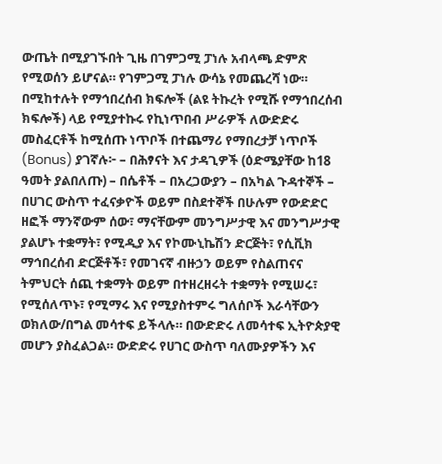ውጤት በሚያገኙበት ጊዜ በገምጋሚ ፓነሉ አብላጫ ድምጽ የሚወሰን ይሆናል። የገምጋሚ ፓነሉ ውሳኔ የመጨረሻ ነው።
በሚከተሉት የማኅበረሰብ ክፍሎች (ልዩ ትኩረት የሚሹ የማኅበረሰብ ክፍሎች) ላይ የሚያተኩሩ የኪነጥበብ ሥራዎች ለውድድሩ መስፈርቶች ከሚሰጡ ነጥቦች በተጨማሪ የማበረታቻ ነጥቦች (Bonus) ያገኛሉ፦ – በሕፃናት እና ታዳጊዎች (ዕድሜያቸው ከ18 ዓመት ያልበለጡ) – በሴቶች – በአረጋውያን – በአካል ጉዳተኞች – በሀገር ውስጥ ተፈናቃዮች ወይም በስደተኞች በሁሉም የውድድር ዘፎች ማንኛውም ሰው፣ ማናቸውም መንግሥታዊ እና መንግሥታዊ ያልሆኑ ተቋማት፣ የሚዲያ እና የኮሙኒኬሽን ድርጅት፣ የሲቪክ ማኅበረሰብ ድርጅቶች፣ የመገናኛ ብዙኃን ወይም የስልጠናና ትምህርት ሰጪ ተቋማት ወይም በተዘረዘሩት ተቋማት የሚሠሩ፣ የሚሰለጥኑ፣ የሚማሩ እና የሚያስተምሩ ግለሰቦች እራሳቸውን ወክለው/በግል መሳተፍ ይችላሉ። በውድድሩ ለመሳተፍ ኢትዮጵያዊ መሆን ያስፈልጋል። ውድድሩ የሀገር ውስጥ ባለሙያዎችን እና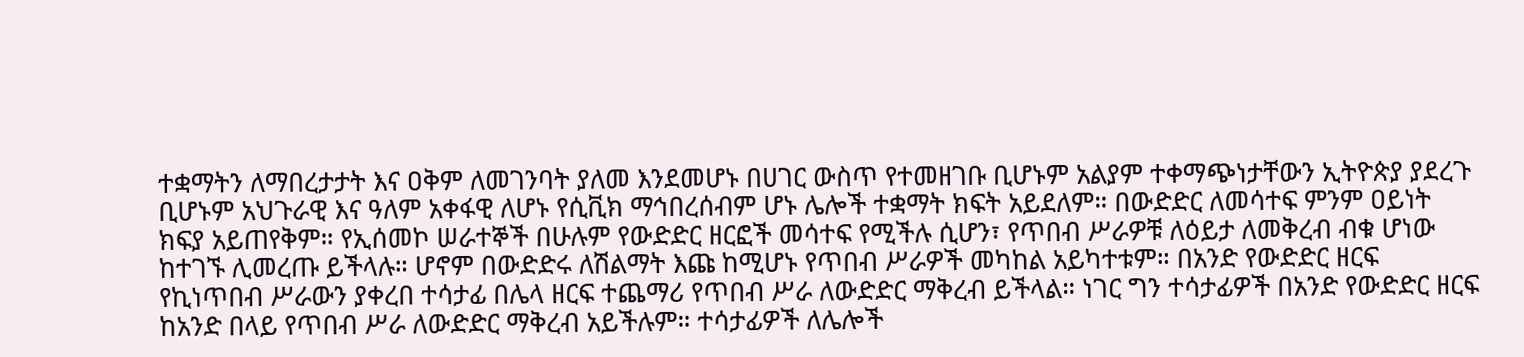ተቋማትን ለማበረታታት እና ዐቅም ለመገንባት ያለመ እንደመሆኑ በሀገር ውስጥ የተመዘገቡ ቢሆኑም አልያም ተቀማጭነታቸውን ኢትዮጵያ ያደረጉ ቢሆኑም አህጉራዊ እና ዓለም አቀፋዊ ለሆኑ የሲቪክ ማኅበረሰብም ሆኑ ሌሎች ተቋማት ክፍት አይደለም። በውድድር ለመሳተፍ ምንም ዐይነት ክፍያ አይጠየቅም። የኢሰመኮ ሠራተኞች በሁሉም የውድድር ዘርፎች መሳተፍ የሚችሉ ሲሆን፣ የጥበብ ሥራዎቹ ለዕይታ ለመቅረብ ብቁ ሆነው ከተገኙ ሊመረጡ ይችላሉ። ሆኖም በውድድሩ ለሽልማት እጩ ከሚሆኑ የጥበብ ሥራዎች መካከል አይካተቱም። በአንድ የውድድር ዘርፍ የኪነጥበብ ሥራውን ያቀረበ ተሳታፊ በሌላ ዘርፍ ተጨማሪ የጥበብ ሥራ ለውድድር ማቅረብ ይችላል። ነገር ግን ተሳታፊዎች በአንድ የውድድር ዘርፍ ከአንድ በላይ የጥበብ ሥራ ለውድድር ማቅረብ አይችሉም። ተሳታፊዎች ለሌሎች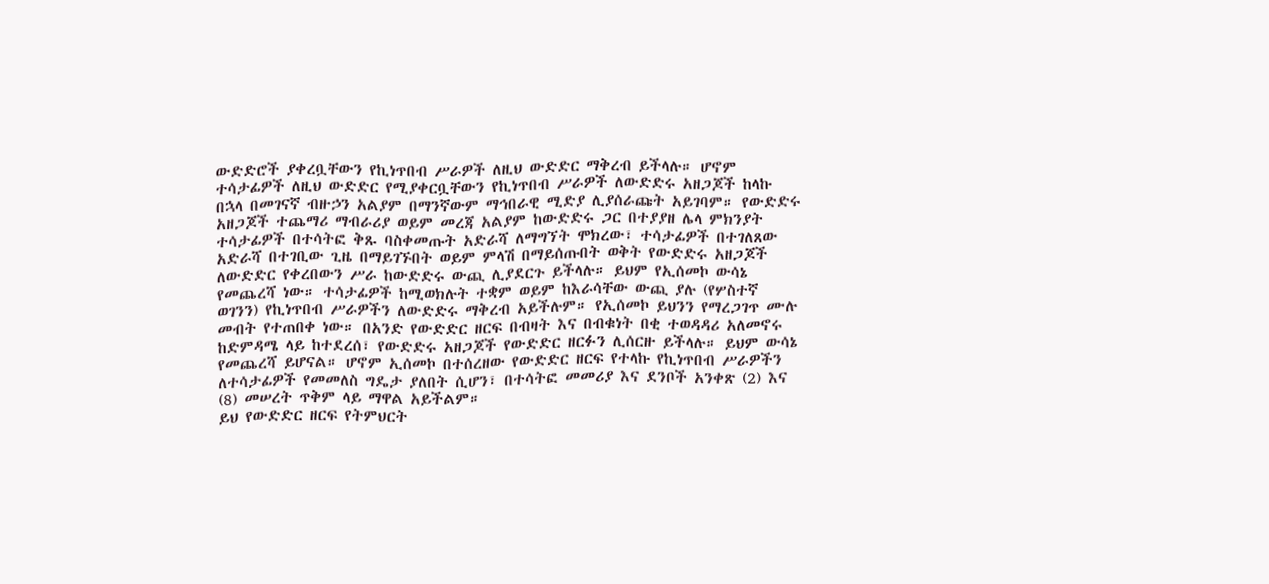ውድድሮች ያቀረቧቸውን የኪነጥበብ ሥራዎች ለዚህ ውድድር ማቅረብ ይችላሉ። ሆኖም ተሳታፊዎች ለዚህ ውድድር የሚያቀርቧቸውን የኪነጥበብ ሥራዎች ለውድድሩ አዘጋጆች ከላኩ በኋላ በመገናኛ ብዙኃን አልያም በማንኛውም ማኅበራዊ ሚድያ ሊያሰራጩት አይገባም። የውድድሩ አዘጋጆች ተጨማሪ ማብራሪያ ወይም መረጃ አልያም ከውድድሩ ጋር በተያያዘ ሌላ ምክንያት ተሳታፊዎች በተሳትፎ ቅጹ ባስቀመጡት አድራሻ ለማግኘት ሞክረው፣ ተሳታፊዎች በተገለጸው አድራሻ በተገቢው ጊዜ በማይገኙበት ወይም ምላሽ በማይሰጡበት ወቅት የውድድሩ አዘጋጆች ለውድድር የቀረበውን ሥራ ከውድድሩ ውጪ ሊያደርጉ ይችላሉ። ይህም የኢሰመኮ ውሳኔ የመጨረሻ ነው። ተሳታፊዎች ከሚወክሉት ተቋም ወይም ከእራሳቸው ውጪ ያሉ (የሦስተኛ ወገንን) የኪነጥበብ ሥራዎችን ለውድድሩ ማቅረብ አይችሉም። የኢሰመኮ ይህንን የማረጋገጥ ሙሉ መብት የተጠበቀ ነው። በአንድ የውድድር ዘርፍ በብዛት እና በብቁነት በቂ ተወዳዳሪ አለመኖሩ ከድምዳሜ ላይ ከተደረሰ፣ የውድድሩ አዘጋጆች የውድድር ዘርፉን ሊሰርዙ ይችላሉ። ይህም ውሳኔ የመጨረሻ ይሆናል። ሆኖም ኢሰመኮ በተሰረዘው የውድድር ዘርፍ የተላኩ የኪነጥበብ ሥራዎችን ለተሳታፊዎች የመመለስ ግዴታ ያለበት ሲሆን፣ በተሳትፎ መመሪያ እና ደንቦች አንቀጽ (2) እና (8) መሠረት ጥቅም ላይ ማዋል አይችልም።
ይህ የውድድር ዘርፍ የትምህርት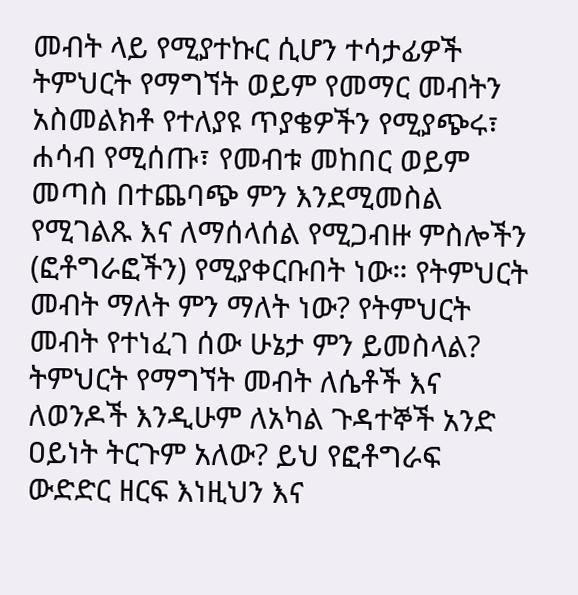መብት ላይ የሚያተኩር ሲሆን ተሳታፊዎች ትምህርት የማግኘት ወይም የመማር መብትን አስመልክቶ የተለያዩ ጥያቄዎችን የሚያጭሩ፣ ሐሳብ የሚሰጡ፣ የመብቱ መከበር ወይም መጣስ በተጨባጭ ምን እንደሚመስል የሚገልጹ እና ለማሰላሰል የሚጋብዙ ምስሎችን (ፎቶግራፎችን) የሚያቀርቡበት ነው። የትምህርት መብት ማለት ምን ማለት ነው? የትምህርት መብት የተነፈገ ሰው ሁኔታ ምን ይመስላል? ትምህርት የማግኘት መብት ለሴቶች እና ለወንዶች እንዲሁም ለአካል ጉዳተኞች አንድ ዐይነት ትርጉም አለው? ይህ የፎቶግራፍ ውድድር ዘርፍ እነዚህን እና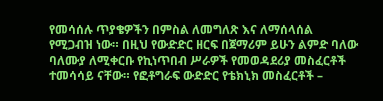የመሳሰሉ ጥያቄዎችን በምስል ለመግለጽ እና ለማሰላሰል የሚጋብዝ ነው። በዚህ የውድድር ዘርፍ በጀማሪም ይሁን ልምድ ባለው ባለሙያ ለሚቀርቡ የኪነጥበብ ሥራዎች የመወዳደሪያ መስፈርቶች ተመሳሳይ ናቸው። የፎቶግራፍ ውድድር የቴክኒክ መስፈርቶች –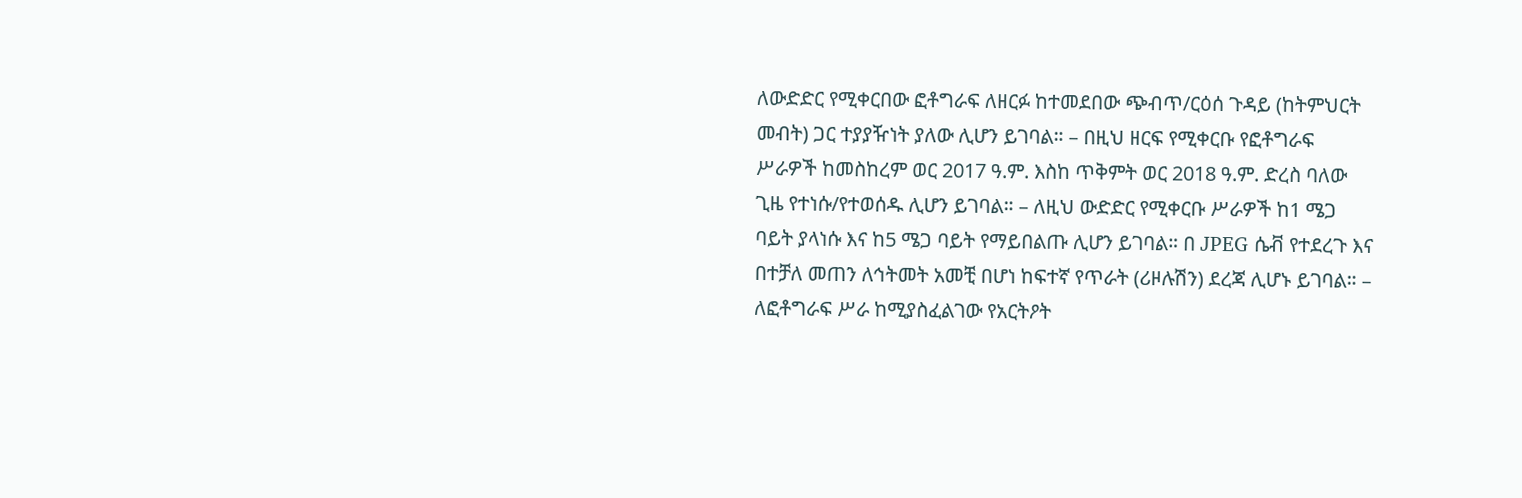ለውድድር የሚቀርበው ፎቶግራፍ ለዘርፉ ከተመደበው ጭብጥ/ርዕሰ ጉዳይ (ከትምህርት መብት) ጋር ተያያዥነት ያለው ሊሆን ይገባል። – በዚህ ዘርፍ የሚቀርቡ የፎቶግራፍ ሥራዎች ከመስከረም ወር 2017 ዓ.ም. እስከ ጥቅምት ወር 2018 ዓ.ም. ድረስ ባለው ጊዜ የተነሱ/የተወሰዱ ሊሆን ይገባል። – ለዚህ ውድድር የሚቀርቡ ሥራዎች ከ1 ሜጋ ባይት ያላነሱ እና ከ5 ሜጋ ባይት የማይበልጡ ሊሆን ይገባል። በ JPEG ሴቭ የተደረጉ እና በተቻለ መጠን ለኅትመት አመቺ በሆነ ከፍተኛ የጥራት (ሪዞሉሽን) ደረጃ ሊሆኑ ይገባል። – ለፎቶግራፍ ሥራ ከሚያስፈልገው የአርትዖት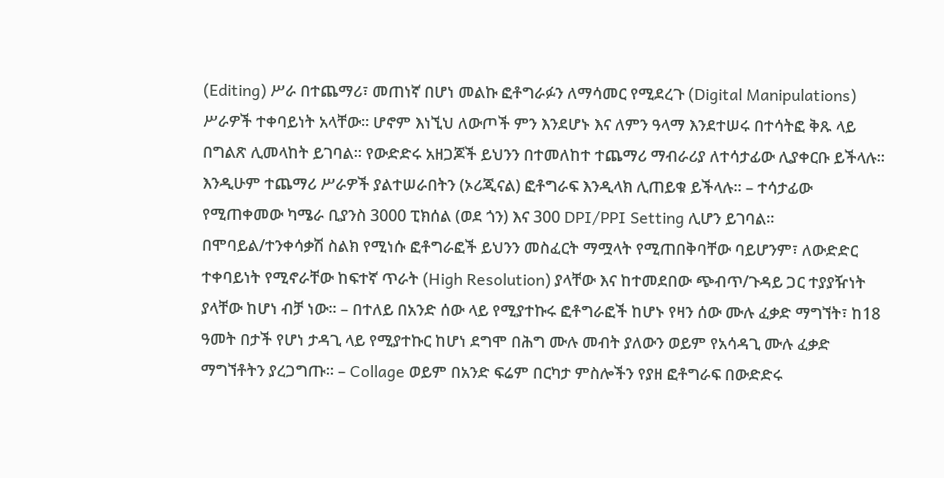(Editing) ሥራ በተጨማሪ፣ መጠነኛ በሆነ መልኩ ፎቶግራፉን ለማሳመር የሚደረጉ (Digital Manipulations) ሥራዎች ተቀባይነት አላቸው። ሆኖም እነኚህ ለውጦች ምን እንደሆኑ እና ለምን ዓላማ እንደተሠሩ በተሳትፎ ቅጹ ላይ በግልጽ ሊመላከት ይገባል። የውድድሩ አዘጋጆች ይህንን በተመለከተ ተጨማሪ ማብራሪያ ለተሳታፊው ሊያቀርቡ ይችላሉ። እንዲሁም ተጨማሪ ሥራዎች ያልተሠራበትን (ኦሪጂናል) ፎቶግራፍ እንዲላክ ሊጠይቁ ይችላሉ። – ተሳታፊው የሚጠቀመው ካሜራ ቢያንስ 3000 ፒክሰል (ወደ ጎን) እና 300 DPI/PPI Setting ሊሆን ይገባል። በሞባይል/ተንቀሳቃሽ ስልክ የሚነሱ ፎቶግራፎች ይህንን መስፈርት ማሟላት የሚጠበቅባቸው ባይሆንም፣ ለውድድር ተቀባይነት የሚኖራቸው ከፍተኛ ጥራት (High Resolution) ያላቸው እና ከተመደበው ጭብጥ/ጉዳይ ጋር ተያያዥነት ያላቸው ከሆነ ብቻ ነው። – በተለይ በአንድ ሰው ላይ የሚያተኩሩ ፎቶግራፎች ከሆኑ የዛን ሰው ሙሉ ፈቃድ ማግኘት፣ ከ18 ዓመት በታች የሆነ ታዳጊ ላይ የሚያተኩር ከሆነ ደግሞ በሕግ ሙሉ መብት ያለውን ወይም የአሳዳጊ ሙሉ ፈቃድ ማግኘቶትን ያረጋግጡ። – Collage ወይም በአንድ ፍሬም በርካታ ምስሎችን የያዘ ፎቶግራፍ በውድድሩ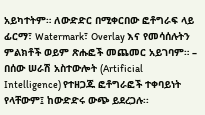አይካተትም። ለውድድር በሚቀርበው ፎቶግራፍ ላይ ፊርማ፣ Watermark፣ Overlay እና የመሳሰሉትን ምልክቶች ወይም ጽሑፎች መጨመር አይገባም። – በሰው ሠራሽ አስተውሎት (Artificial Intelligence) የተዘጋጁ ፎቶግራፎች ተቀባይነት የላቸውም፤ ከውድድሩ ውጭ ይደረጋሉ፡፡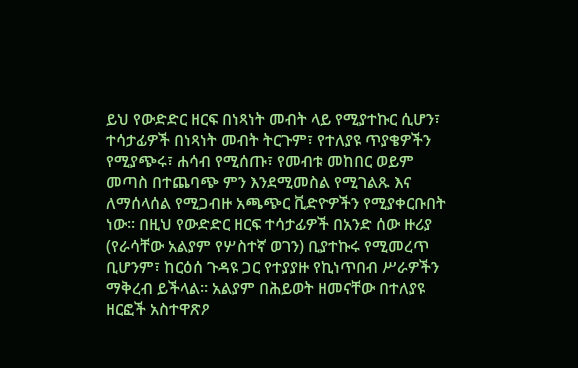ይህ የውድድር ዘርፍ በነጻነት መብት ላይ የሚያተኩር ሲሆን፣ ተሳታፊዎች በነጻነት መብት ትርጉም፣ የተለያዩ ጥያቄዎችን የሚያጭሩ፣ ሐሳብ የሚሰጡ፣ የመብቱ መከበር ወይም መጣስ በተጨባጭ ምን እንደሚመስል የሚገልጹ እና ለማሰላሰል የሚጋብዙ አጫጭር ቪድዮዎችን የሚያቀርቡበት ነው። በዚህ የውድድር ዘርፍ ተሳታፊዎች በአንድ ሰው ዙሪያ (የራሳቸው አልያም የሦስተኛ ወገን) ቢያተኩሩ የሚመረጥ ቢሆንም፣ ከርዕሰ ጉዳዩ ጋር የተያያዙ የኪነጥበብ ሥራዎችን ማቅረብ ይችላል። አልያም በሕይወት ዘመናቸው በተለያዩ ዘርፎች አስተዋጽዖ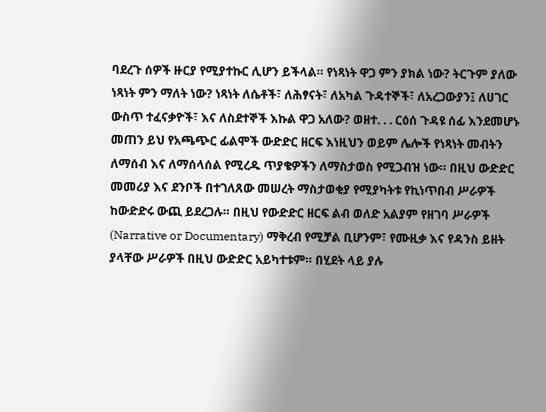ባደረጉ ሰዎች ዙርያ የሚያተኩር ሊሆን ይችላል። የነጻነት ዋጋ ምን ያክል ነው? ትርጉም ያለው ነጻነት ምን ማለት ነው? ነጻነት ለሴቶች፣ ለሕፃናት፣ ለአካል ጉዳተኞች፣ ለአረጋውያን፤ ለሀገር ውስጥ ተፈናቃዮች፣ እና ለስደተኞች እኩል ዋጋ አለው? ወዘተ. . . ርዕሰ ጉዳዩ ሰፊ እንደመሆኑ መጠን ይህ የአጫጭር ፊልሞች ውድድር ዘርፍ እነዚህን ወይም ሌሎች የነጻነት መብትን ለማሰብ እና ለማሰላሰል የሚረዱ ጥያቄዎችን ለማስታወስ የሚጋብዝ ነው። በዚህ ውድድር መመሪያ እና ደንቦች በተገለጸው መሠረት ማስታወቂያ የሚያካትቱ የኪነጥበብ ሥራዎች ከውድድሩ ውጪ ይደረጋሉ። በዚህ የውድድር ዘርፍ ልብ ወለድ አልያም የዘገባ ሥራዎች (Narrative or Documentary) ማቅረብ የሚቻል ቢሆንም፣ የሙዚቃ እና የዳንስ ይዘት ያላቸው ሥራዎች በዚህ ውድድር አይካተቱም። በሂደት ላይ ያሉ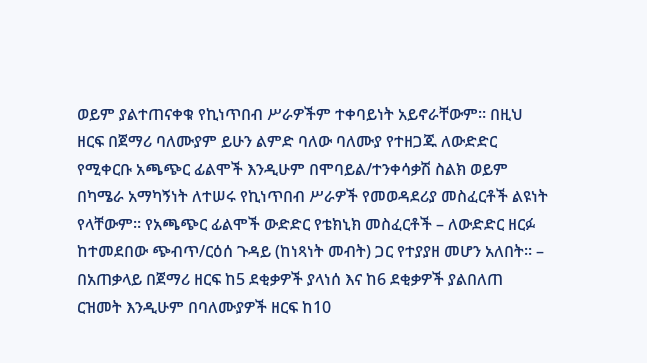ወይም ያልተጠናቀቁ የኪነጥበብ ሥራዎችም ተቀባይነት አይኖራቸውም። በዚህ ዘርፍ በጀማሪ ባለሙያም ይሁን ልምድ ባለው ባለሙያ የተዘጋጁ ለውድድር የሚቀርቡ አጫጭር ፊልሞች እንዲሁም በሞባይል/ተንቀሳቃሽ ስልክ ወይም በካሜራ አማካኝነት ለተሠሩ የኪነጥበብ ሥራዎች የመወዳደሪያ መስፈርቶች ልዩነት የላቸውም። የአጫጭር ፊልሞች ውድድር የቴክኒክ መስፈርቶች – ለውድድር ዘርፉ ከተመደበው ጭብጥ/ርዕሰ ጉዳይ (ከነጻነት መብት) ጋር የተያያዘ መሆን አለበት። – በአጠቃላይ በጀማሪ ዘርፍ ከ5 ደቂቃዎች ያላነሰ እና ከ6 ደቂቃዎች ያልበለጠ ርዝመት እንዲሁም በባለሙያዎች ዘርፍ ከ10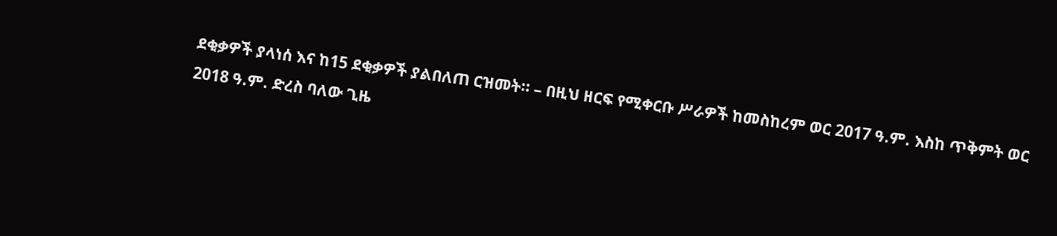ደቂቃዎች ያላነሰ እና ከ15 ደቂቃዎች ያልበለጠ ርዝመት። – በዚህ ዘርፍ የሚቀርቡ ሥራዎች ከመስከረም ወር 2017 ዓ.ም. እስከ ጥቅምት ወር 2018 ዓ.ም. ድረስ ባለው ጊዜ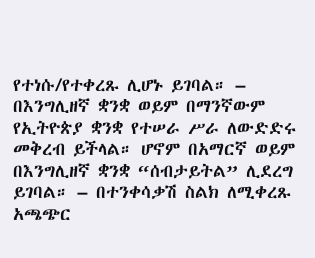የተነሱ/የተቀረጹ ሊሆኑ ይገባል። – በእንግሊዘኛ ቋንቋ ወይም በማንኛውም የኢትዮጵያ ቋንቋ የተሠራ ሥራ ለውድድሩ መቅረብ ይችላል። ሆኖም በአማርኛ ወይም በእንግሊዘኛ ቋንቋ “ሰብታይትል” ሊደረግ ይገባል። – በተንቀሳቃሽ ስልክ ለሚቀረጹ አጫጭር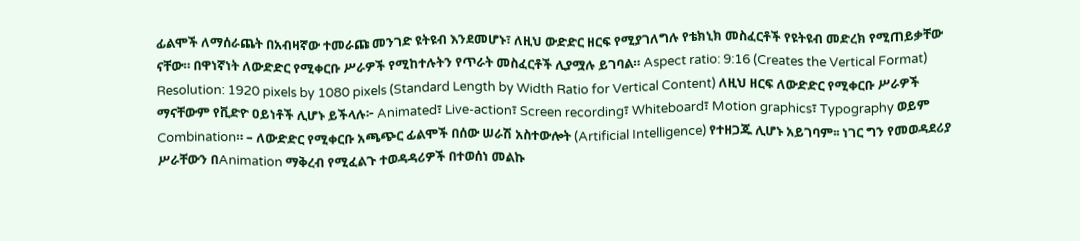ፊልሞች ለማሰራጨት በአብዛኛው ተመራጩ መንገድ ዩትዩብ እንደመሆኑ፣ ለዚህ ውድድር ዘርፍ የሚያገለግሉ የቴክኒክ መስፈርቶች የዩትዩብ መድረክ የሚጠይቃቸው ናቸው። በዋነኛነት ለውድድር የሚቀርቡ ሥራዎች የሚከተሉትን የጥራት መስፈርቶች ሊያሟሉ ይገባል። Aspect ratio: 9:16 (Creates the Vertical Format) Resolution: 1920 pixels by 1080 pixels (Standard Length by Width Ratio for Vertical Content) ለዚህ ዘርፍ ለውድድር የሚቀርቡ ሥራዎች ማናቸውም የቪድዮ ዐይነቶች ሊሆኑ ይችላሉ፦ Animated፣ Live-action፣ Screen recording፣ Whiteboard፣ Motion graphics፣ Typography ወይም Combination። – ለውድድር የሚቀርቡ አጫጭር ፊልሞች በሰው ሠራሽ አስተውሎት (Artificial Intelligence) የተዘጋጁ ሊሆኑ አይገባም፡፡ ነገር ግን የመወዳደሪያ ሥራቸውን በAnimation ማቅረብ የሚፈልጉ ተወዳዳሪዎች በተወሰነ መልኩ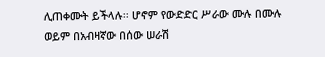ሊጠቀሙት ይችላሉ፡፡ ሆኖም የውድድር ሥራው ሙሉ በሙሉ ወይም በአብዛኛው በሰው ሠራሽ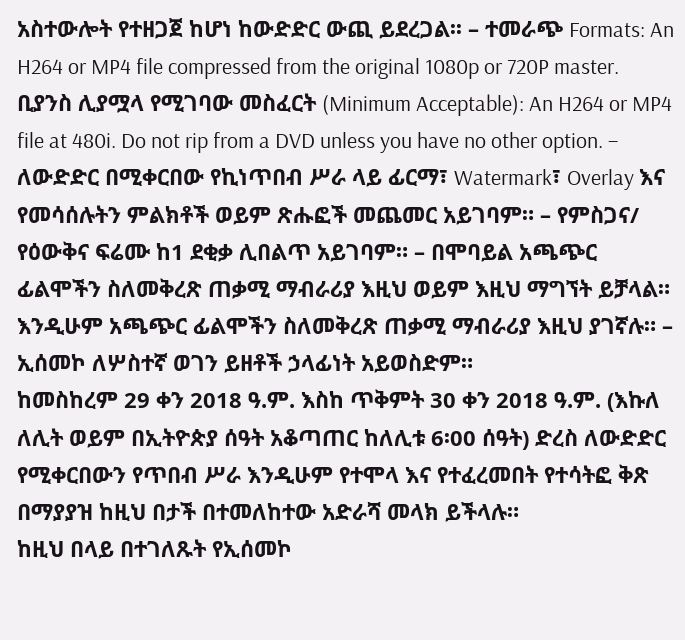አስተውሎት የተዘጋጀ ከሆነ ከውድድር ውጪ ይደረጋል፡፡ – ተመራጭ Formats: An H264 or MP4 file compressed from the original 1080p or 720P master. ቢያንስ ሊያሟላ የሚገባው መስፈርት (Minimum Acceptable): An H264 or MP4 file at 480i. Do not rip from a DVD unless you have no other option. – ለውድድር በሚቀርበው የኪነጥበብ ሥራ ላይ ፊርማ፣ Watermark፣ Overlay እና የመሳሰሉትን ምልክቶች ወይም ጽሑፎች መጨመር አይገባም። – የምስጋና/ የዕውቅና ፍሬሙ ከ1 ደቂቃ ሊበልጥ አይገባም። – በሞባይል አጫጭር ፊልሞችን ስለመቅረጽ ጠቃሚ ማብራሪያ እዚህ ወይም እዚህ ማግኘት ይቻላል። እንዲሁም አጫጭር ፊልሞችን ስለመቅረጽ ጠቃሚ ማብራሪያ እዚህ ያገኛሉ። – ኢሰመኮ ለሦስተኛ ወገን ይዘቶች ኃላፊነት አይወስድም።
ከመስከረም 29 ቀን 2018 ዓ.ም. እስከ ጥቅምት 30 ቀን 2018 ዓ.ም. (እኩለ ለሊት ወይም በኢትዮጵያ ሰዓት አቆጣጠር ከለሊቱ 6፡00 ሰዓት) ድረስ ለውድድር የሚቀርበውን የጥበብ ሥራ እንዲሁም የተሞላ እና የተፈረመበት የተሳትፎ ቅጽ በማያያዝ ከዚህ በታች በተመለከተው አድራሻ መላክ ይችላሉ።
ከዚህ በላይ በተገለጹት የኢሰመኮ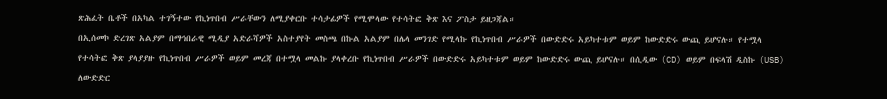ጽሕፈት ቤቶች በአካል ተገኝተው የኪነጥበብ ሥራቸውን ለሚያቀርቡ ተሳታፊዎች የሚሞላው የተሳትፎ ቅጽ እና ፖስታ ይዘጋጃል።
በኢሰመኮ ድረገጽ አልያም በማኅበራዊ ሚዲያ አድራሻዎች አስተያየት መስጫ በኩል አልያም በሌላ መንገድ የሚላኩ የኪነጥበብ ሥራዎች በውድድሩ አይካተቱም ወይም ከውድድሩ ውጪ ይሆናሉ። የተሟላ የተሳትፎ ቅጽ ያላያያዙ የኪነጥበብ ሥራዎች ወይም መረጃ በተሟላ መልኩ ያላቀረቡ የኪነጥበብ ሥራዎች በውድድሩ አይካተቱም ወይም ከውድድሩ ውጪ ይሆናሉ። በሲዲው (CD) ወይም በፍላሽ ዲስኩ (USB) ለውድድር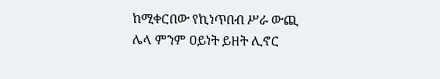ከሚቀርበው የኪነጥበብ ሥራ ውጪ ሌላ ምንም ዐይነት ይዘት ሊኖር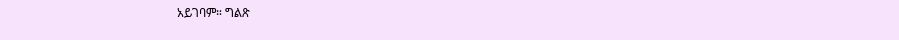አይገባም። ግልጽ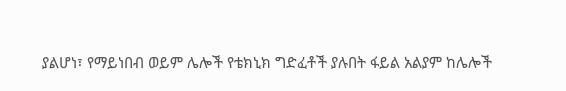ያልሆነ፣ የማይነበብ ወይም ሌሎች የቴክኒክ ግድፈቶች ያሉበት ፋይል አልያም ከሌሎች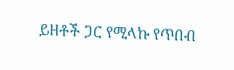ይዘቶች ጋር የሚላኩ የጥበብ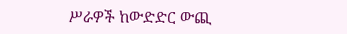ሥራዎች ከውድድር ውጪ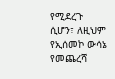የሚደረጉ ሲሆን፣ ለዚህም የኢሰመኮ ውሳኔ የመጨረሻ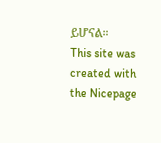ይሆናል።
This site was created with the Nicepage